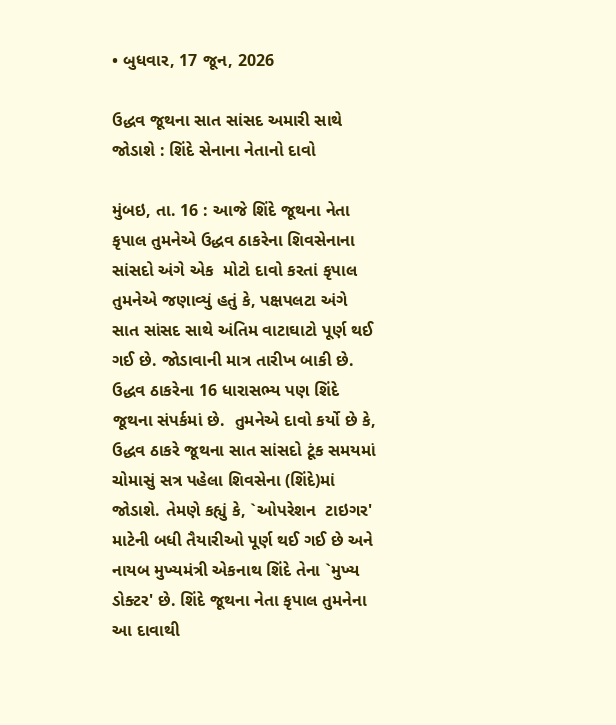• બુધવાર, 17 જૂન, 2026

ઉદ્ધવ જૂથના સાત સાંસદ અમારી સાથે જોડાશે : શિંદે સેનાના નેતાનો દાવો

મુંબઇ, તા. 16 : આજે શિંદે જૂથના નેતા કૃપાલ તુમનેએ ઉદ્ધવ ઠાકરેના શિવસેનાના સાંસદો અંગે એક  મોટો દાવો કરતાં કૃપાલ તુમનેએ જણાવ્યું હતું કે, પક્ષપલટા અંગે સાત સાંસદ સાથે અંતિમ વાટાઘાટો પૂર્ણ થઈ ગઈ છે. જોડાવાની માત્ર તારીખ બાકી છે. ઉદ્ધવ ઠાકરેના 16 ધારાસભ્ય પણ શિંદે જૂથના સંપર્કમાં છે.  તુમનેએ દાવો કર્યો છે કે, ઉદ્ધવ ઠાકરે જૂથના સાત સાંસદો ટૂંક સમયમાં ચોમાસું સત્ર પહેલા શિવસેના (શિંદે)માં જોડાશે. તેમણે કહ્યું કે, `ઓપરેશન  ટાઇગર' માટેની બધી તૈયારીઓ પૂર્ણ થઈ ગઈ છે અને નાયબ મુખ્યમંત્રી એકનાથ શિંદે તેના `મુખ્ય ડોક્ટર' છે. શિંદે જૂથના નેતા કૃપાલ તુમનેના આ દાવાથી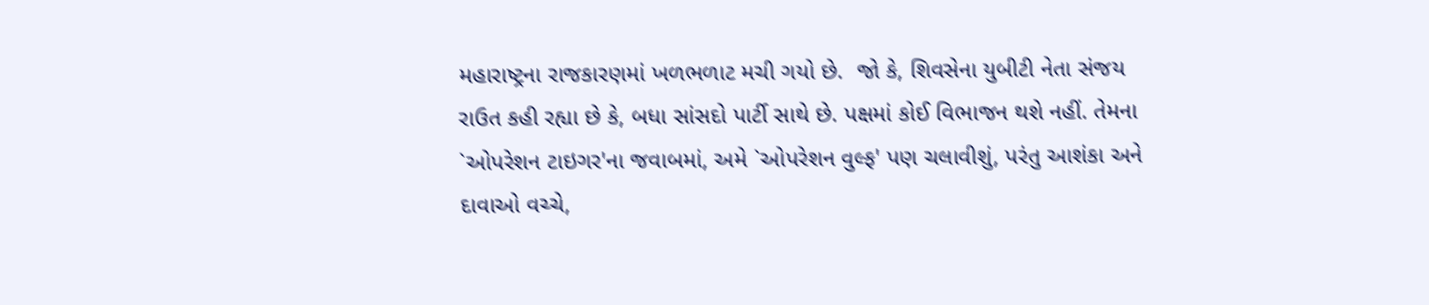મહારાષ્ટ્રના રાજકારણમાં ખળભળાટ મચી ગયો છે.  જો કે, શિવસેના યુબીટી નેતા સંજય રાઉત કહી રહ્યા છે કે, બધા સાંસદો પાર્ટી સાથે છે. પક્ષમાં કોઈ વિભાજન થશે નહીં. તેમના `ઓપરેશન ટાઇગર'ના જવાબમાં, અમે `ઓપરેશન વુલ્ફ' પણ ચલાવીશું, પરંતુ આશંકા અને દાવાઓ વચ્ચે,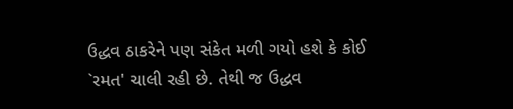ઉદ્ધવ ઠાકરેને પણ સંકેત મળી ગયો હશે કે કોઈ `રમત' ચાલી રહી છે. તેથી જ ઉદ્ધવ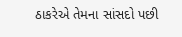ઠાકરેએ તેમના સાંસદો પછી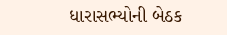ધારાસભ્યોની બેઠક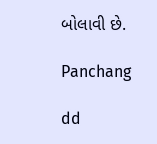બોલાવી છે.

Panchang

dd